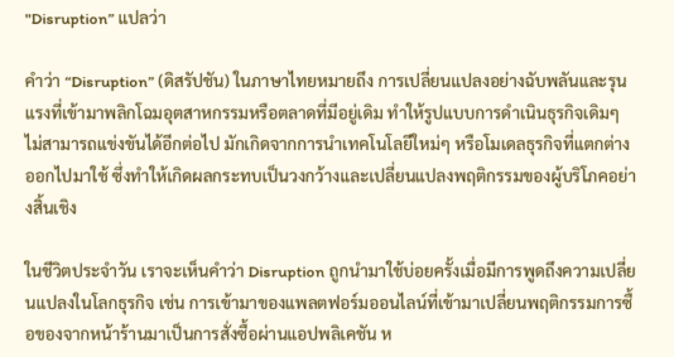"Disruption” แปลว่า

คำว่า “Disruption” (ดิสรัปชัน) ในภาษาไทยหมายถึง การเปลี่ยนแปลงอย่างฉับพลันและรุนแรงที่เข้ามาพลิกโฉมอุตสาหกรรมหรือตลาดที่มีอยู่เดิม ทำให้รูปแบบการดำเนินธุรกิจเดิมๆ ไม่สามารถแข่งขันได้อีกต่อไป มักเกิดจากการนำเทคโนโลยีใหม่ๆ หรือโมเดลธุรกิจที่แตกต่างออกไปมาใช้ ซึ่งทำให้เกิดผลกระทบเป็นวงกว้างและเปลี่ยนแปลงพฤติกรรมของผู้บริโภคอย่างสิ้นเชิง

ในชีวิตประจำวัน เราจะเห็นคำว่า Disruption ถูกนำมาใช้บ่อยครั้งเมื่อมีการพูดถึงความเปลี่ยนแปลงในโลกธุรกิจ เช่น การเข้ามาของแพลตฟอร์มออนไลน์ที่เข้ามาเปลี่ยนพฤติกรรมการซื้อของจากหน้าร้านมาเป็นการสั่งซื้อผ่านแอปพลิเคชัน ห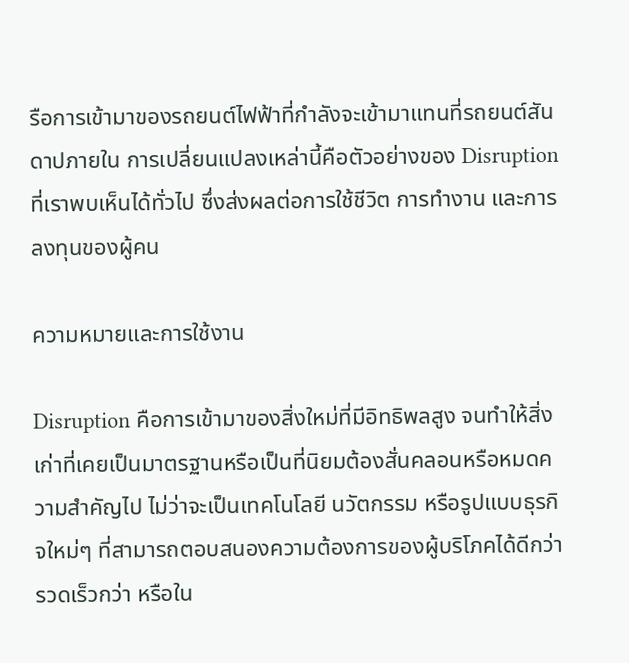รือการเข้ามาของรถยนต์ไฟฟ้าที่กำลังจะเข้ามาแทนที่รถยนต์สันดาปภายใน การเปลี่ยนแปลงเหล่านี้คือตัวอย่างของ Disruption ที่เราพบเห็นได้ทั่วไป ซึ่งส่งผลต่อการใช้ชีวิต การทำงาน และการลงทุนของผู้คน

ความหมายและการใช้งาน

Disruption คือการเข้ามาของสิ่งใหม่ที่มีอิทธิพลสูง จนทำให้สิ่งเก่าที่เคยเป็นมาตรฐานหรือเป็นที่นิยมต้องสั่นคลอนหรือหมดความสำคัญไป ไม่ว่าจะเป็นเทคโนโลยี นวัตกรรม หรือรูปแบบธุรกิจใหม่ๆ ที่สามารถตอบสนองความต้องการของผู้บริโภคได้ดีกว่า รวดเร็วกว่า หรือใน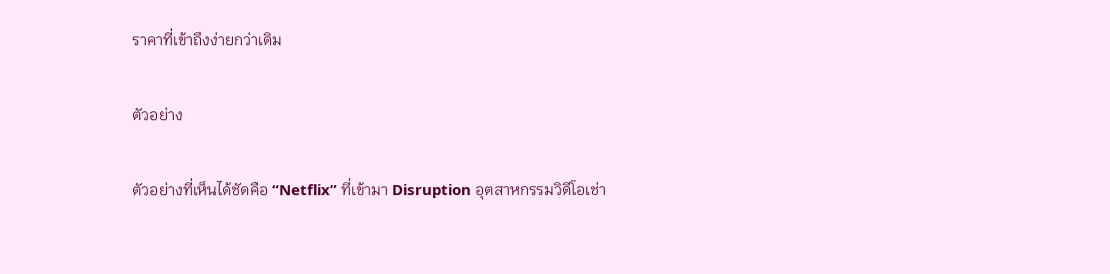ราคาที่เข้าถึงง่ายกว่าเดิม

ตัวอย่าง

ตัวอย่างที่เห็นได้ชัดคือ “Netflix” ที่เข้ามา Disruption อุตสาหกรรมวิดีโอเช่า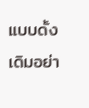แบบดั้งเดิมอย่า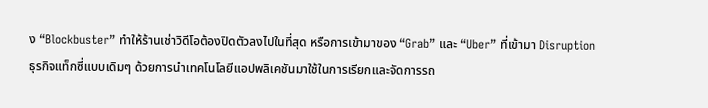ง “Blockbuster” ทำให้ร้านเช่าวิดีโอต้องปิดตัวลงไปในที่สุด หรือการเข้ามาของ “Grab” และ “Uber” ที่เข้ามา Disruption ธุรกิจแท็กซี่แบบเดิมๆ ด้วยการนำเทคโนโลยีแอปพลิเคชันมาใช้ในการเรียกและจัดการรถ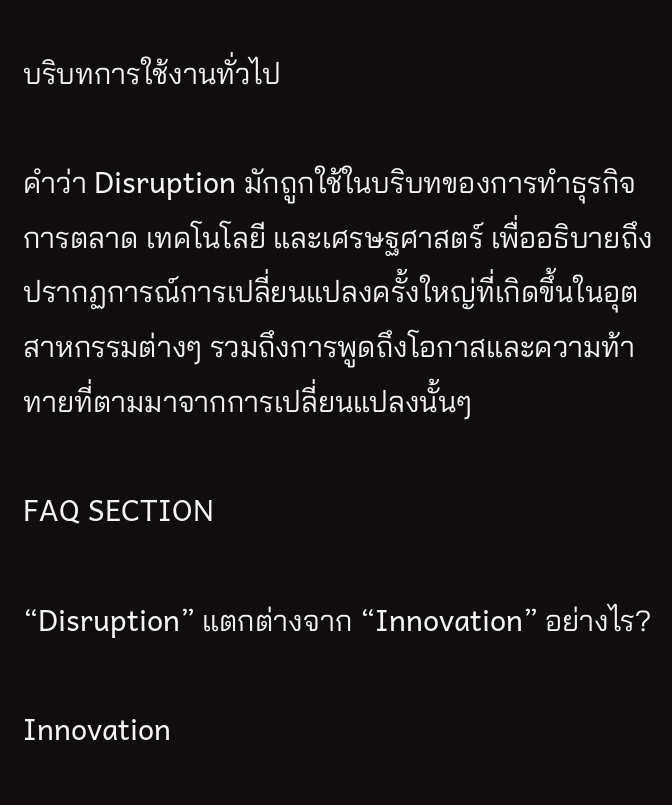บริบทการใช้งานทั่วไป

คำว่า Disruption มักถูกใช้ในบริบทของการทำธุรกิจ การตลาด เทคโนโลยี และเศรษฐศาสตร์ เพื่ออธิบายถึงปรากฏการณ์การเปลี่ยนแปลงครั้งใหญ่ที่เกิดขึ้นในอุตสาหกรรมต่างๆ รวมถึงการพูดถึงโอกาสและความท้าทายที่ตามมาจากการเปลี่ยนแปลงนั้นๆ

FAQ SECTION

“Disruption” แตกต่างจาก “Innovation” อย่างไร?

Innovation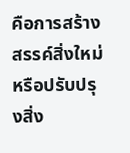คือการสร้างสรรค์สิ่งใหม่หรือปรับปรุงสิ่ง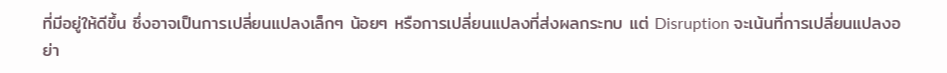ที่มีอยู่ให้ดีขึ้น ซึ่งอาจเป็นการเปลี่ยนแปลงเล็กๆ น้อยๆ หรือการเปลี่ยนแปลงที่ส่งผลกระทบ แต่ Disruption จะเน้นที่การเปลี่ยนแปลงอย่า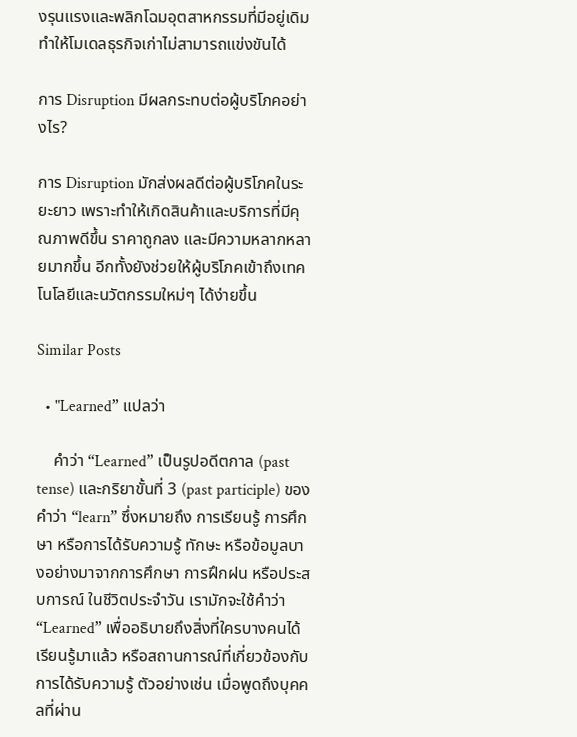งรุนแรงและพลิกโฉมอุตสาหกรรมที่มีอยู่เดิม ทำให้โมเดลธุรกิจเก่าไม่สามารถแข่งขันได้

การ Disruption มีผลกระทบต่อผู้บริโภคอย่างไร?

การ Disruption มักส่งผลดีต่อผู้บริโภคในระยะยาว เพราะทำให้เกิดสินค้าและบริการที่มีคุณภาพดีขึ้น ราคาถูกลง และมีความหลากหลายมากขึ้น อีกทั้งยังช่วยให้ผู้บริโภคเข้าถึงเทคโนโลยีและนวัตกรรมใหม่ๆ ได้ง่ายขึ้น

Similar Posts

  • "Learned” แปลว่า

    คำว่า “Learned” เป็นรูปอดีตกาล (past tense) และกริยาขั้นที่ 3 (past participle) ของคำว่า “learn” ซึ่งหมายถึง การเรียนรู้ การศึกษา หรือการได้รับความรู้ ทักษะ หรือข้อมูลบางอย่างมาจากการศึกษา การฝึกฝน หรือประสบการณ์ ในชีวิตประจำวัน เรามักจะใช้คำว่า “Learned” เพื่ออธิบายถึงสิ่งที่ใครบางคนได้เรียนรู้มาแล้ว หรือสถานการณ์ที่เกี่ยวข้องกับการได้รับความรู้ ตัวอย่างเช่น เมื่อพูดถึงบุคคลที่ผ่าน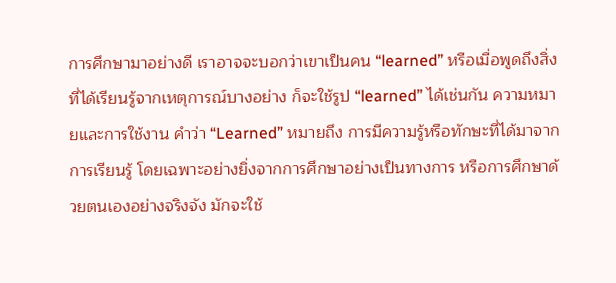การศึกษามาอย่างดี เราอาจจะบอกว่าเขาเป็นคน “learned” หรือเมื่อพูดถึงสิ่งที่ได้เรียนรู้จากเหตุการณ์บางอย่าง ก็จะใช้รูป “learned” ได้เช่นกัน ความหมายและการใช้งาน คำว่า “Learned” หมายถึง การมีความรู้หรือทักษะที่ได้มาจากการเรียนรู้ โดยเฉพาะอย่างยิ่งจากการศึกษาอย่างเป็นทางการ หรือการศึกษาด้วยตนเองอย่างจริงจัง มักจะใช้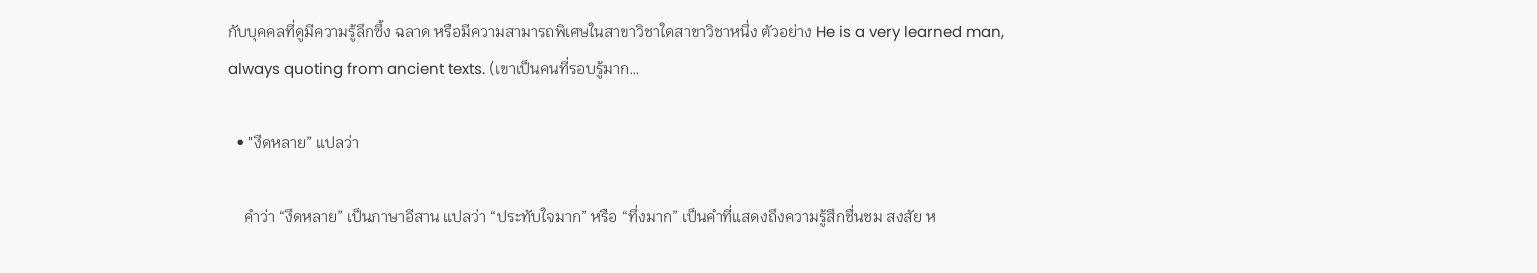กับบุคคลที่ดูมีความรู้ลึกซึ้ง ฉลาด หรือมีความสามารถพิเศษในสาขาวิชาใดสาขาวิชาหนึ่ง ตัวอย่าง He is a very learned man, always quoting from ancient texts. (เขาเป็นคนที่รอบรู้มาก…

  • "งึดหลาย” แปลว่า

    คำว่า “งึดหลาย” เป็นภาษาอีสาน แปลว่า “ประทับใจมาก” หรือ “ทึ่งมาก” เป็นคำที่แสดงถึงความรู้สึกชื่นชม สงสัย ห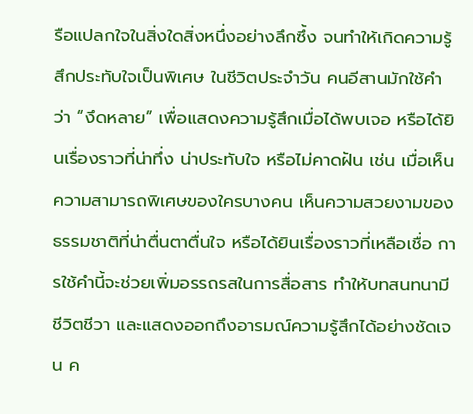รือแปลกใจในสิ่งใดสิ่งหนึ่งอย่างลึกซึ้ง จนทำให้เกิดความรู้สึกประทับใจเป็นพิเศษ ในชีวิตประจำวัน คนอีสานมักใช้คำว่า “งึดหลาย” เพื่อแสดงความรู้สึกเมื่อได้พบเจอ หรือได้ยินเรื่องราวที่น่าทึ่ง น่าประทับใจ หรือไม่คาดฝัน เช่น เมื่อเห็นความสามารถพิเศษของใครบางคน เห็นความสวยงามของธรรมชาติที่น่าตื่นตาตื่นใจ หรือได้ยินเรื่องราวที่เหลือเชื่อ การใช้คำนี้จะช่วยเพิ่มอรรถรสในการสื่อสาร ทำให้บทสนทนามีชีวิตชีวา และแสดงออกถึงอารมณ์ความรู้สึกได้อย่างชัดเจน ค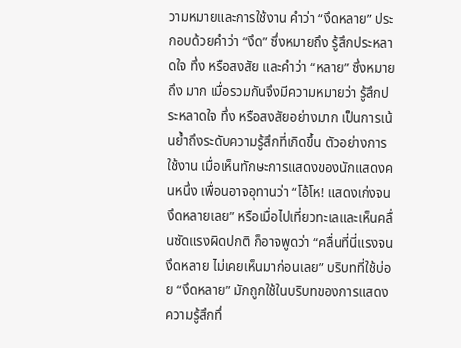วามหมายและการใช้งาน คำว่า “งึดหลาย” ประกอบด้วยคำว่า “งึด” ซึ่งหมายถึง รู้สึกประหลาดใจ ทึ่ง หรือสงสัย และคำว่า “หลาย” ซึ่งหมายถึง มาก เมื่อรวมกันจึงมีความหมายว่า รู้สึกประหลาดใจ ทึ่ง หรือสงสัยอย่างมาก เป็นการเน้นย้ำถึงระดับความรู้สึกที่เกิดขึ้น ตัวอย่างการใช้งาน เมื่อเห็นทักษะการแสดงของนักแสดงคนหนึ่ง เพื่อนอาจอุทานว่า “โอ้โห! แสดงเก่งจนงึดหลายเลย” หรือเมื่อไปเที่ยวทะเลและเห็นคลื่นซัดแรงผิดปกติ ก็อาจพูดว่า “คลื่นที่นี่แรงจนงึดหลาย ไม่เคยเห็นมาก่อนเลย” บริบทที่ใช้บ่อย “งึดหลาย” มักถูกใช้ในบริบทของการแสดงความรู้สึกทึ่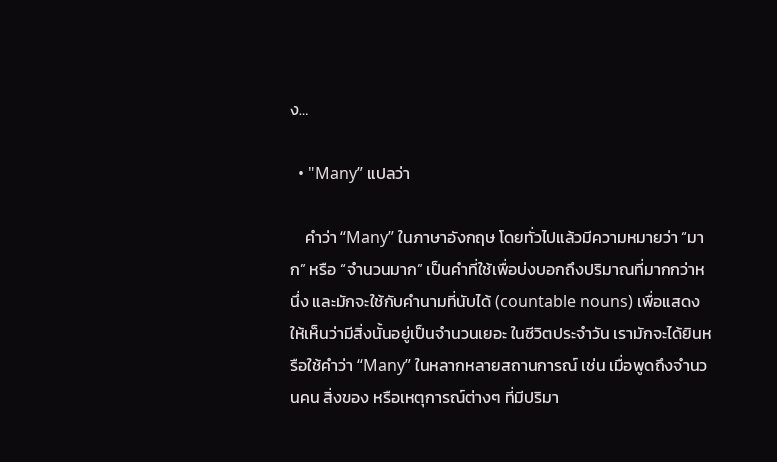ง…

  • "Many” แปลว่า

    คำว่า “Many” ในภาษาอังกฤษ โดยทั่วไปแล้วมีความหมายว่า “มาก” หรือ “จำนวนมาก” เป็นคำที่ใช้เพื่อบ่งบอกถึงปริมาณที่มากกว่าหนึ่ง และมักจะใช้กับคำนามที่นับได้ (countable nouns) เพื่อแสดงให้เห็นว่ามีสิ่งนั้นอยู่เป็นจำนวนเยอะ ในชีวิตประจำวัน เรามักจะได้ยินหรือใช้คำว่า “Many” ในหลากหลายสถานการณ์ เช่น เมื่อพูดถึงจำนวนคน สิ่งของ หรือเหตุการณ์ต่างๆ ที่มีปริมา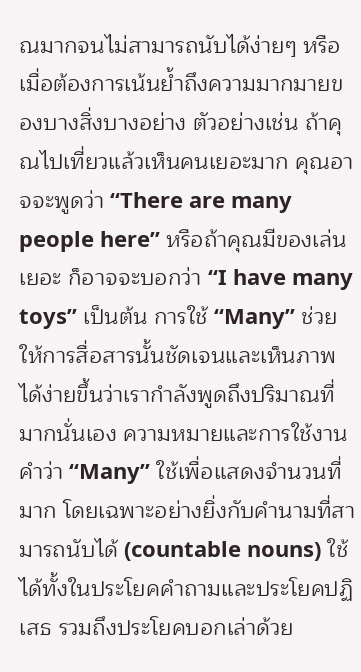ณมากจนไม่สามารถนับได้ง่ายๆ หรือเมื่อต้องการเน้นย้ำถึงความมากมายของบางสิ่งบางอย่าง ตัวอย่างเช่น ถ้าคุณไปเที่ยวแล้วเห็นคนเยอะมาก คุณอาจจะพูดว่า “There are many people here” หรือถ้าคุณมีของเล่นเยอะ ก็อาจจะบอกว่า “I have many toys” เป็นต้น การใช้ “Many” ช่วยให้การสื่อสารนั้นชัดเจนและเห็นภาพได้ง่ายขึ้นว่าเรากำลังพูดถึงปริมาณที่มากนั่นเอง ความหมายและการใช้งาน คำว่า “Many” ใช้เพื่อแสดงจำนวนที่มาก โดยเฉพาะอย่างยิ่งกับคำนามที่สามารถนับได้ (countable nouns) ใช้ได้ทั้งในประโยคคำถามและประโยคปฏิเสธ รวมถึงประโยคบอกเล่าด้วย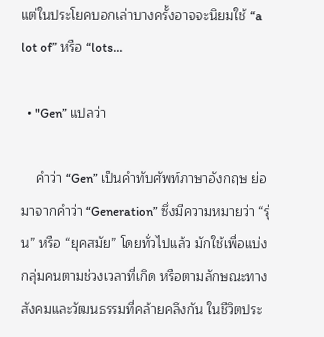แต่ในประโยคบอกเล่าบางครั้งอาจจะนิยมใช้ “a lot of” หรือ “lots…

  • "Gen” แปลว่า

    คำว่า “Gen” เป็นคำทับศัพท์ภาษาอังกฤษ ย่อมาจากคำว่า “Generation” ซึ่งมีความหมายว่า “รุ่น” หรือ “ยุคสมัย” โดยทั่วไปแล้ว มักใช้เพื่อแบ่งกลุ่มคนตามช่วงเวลาที่เกิด หรือตามลักษณะทางสังคมและวัฒนธรรมที่คล้ายคลึงกัน ในชีวิตประ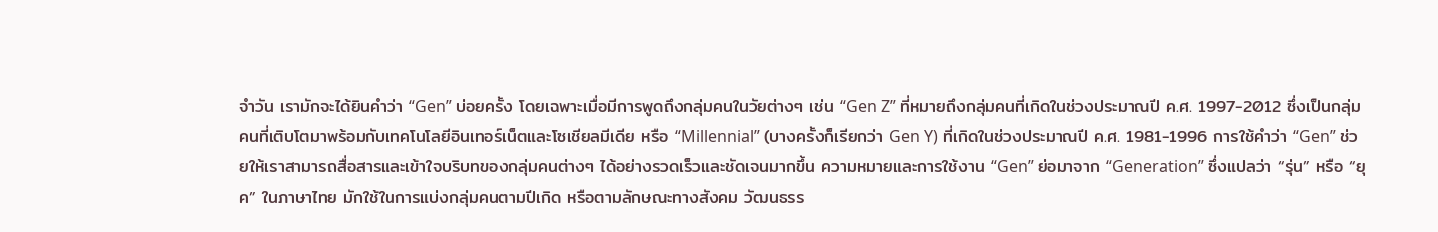จำวัน เรามักจะได้ยินคำว่า “Gen” บ่อยครั้ง โดยเฉพาะเมื่อมีการพูดถึงกลุ่มคนในวัยต่างๆ เช่น “Gen Z” ที่หมายถึงกลุ่มคนที่เกิดในช่วงประมาณปี ค.ศ. 1997-2012 ซึ่งเป็นกลุ่มคนที่เติบโตมาพร้อมกับเทคโนโลยีอินเทอร์เน็ตและโซเชียลมีเดีย หรือ “Millennial” (บางครั้งก็เรียกว่า Gen Y) ที่เกิดในช่วงประมาณปี ค.ศ. 1981-1996 การใช้คำว่า “Gen” ช่วยให้เราสามารถสื่อสารและเข้าใจบริบทของกลุ่มคนต่างๆ ได้อย่างรวดเร็วและชัดเจนมากขึ้น ความหมายและการใช้งาน “Gen” ย่อมาจาก “Generation” ซึ่งแปลว่า “รุ่น” หรือ “ยุค” ในภาษาไทย มักใช้ในการแบ่งกลุ่มคนตามปีเกิด หรือตามลักษณะทางสังคม วัฒนธรร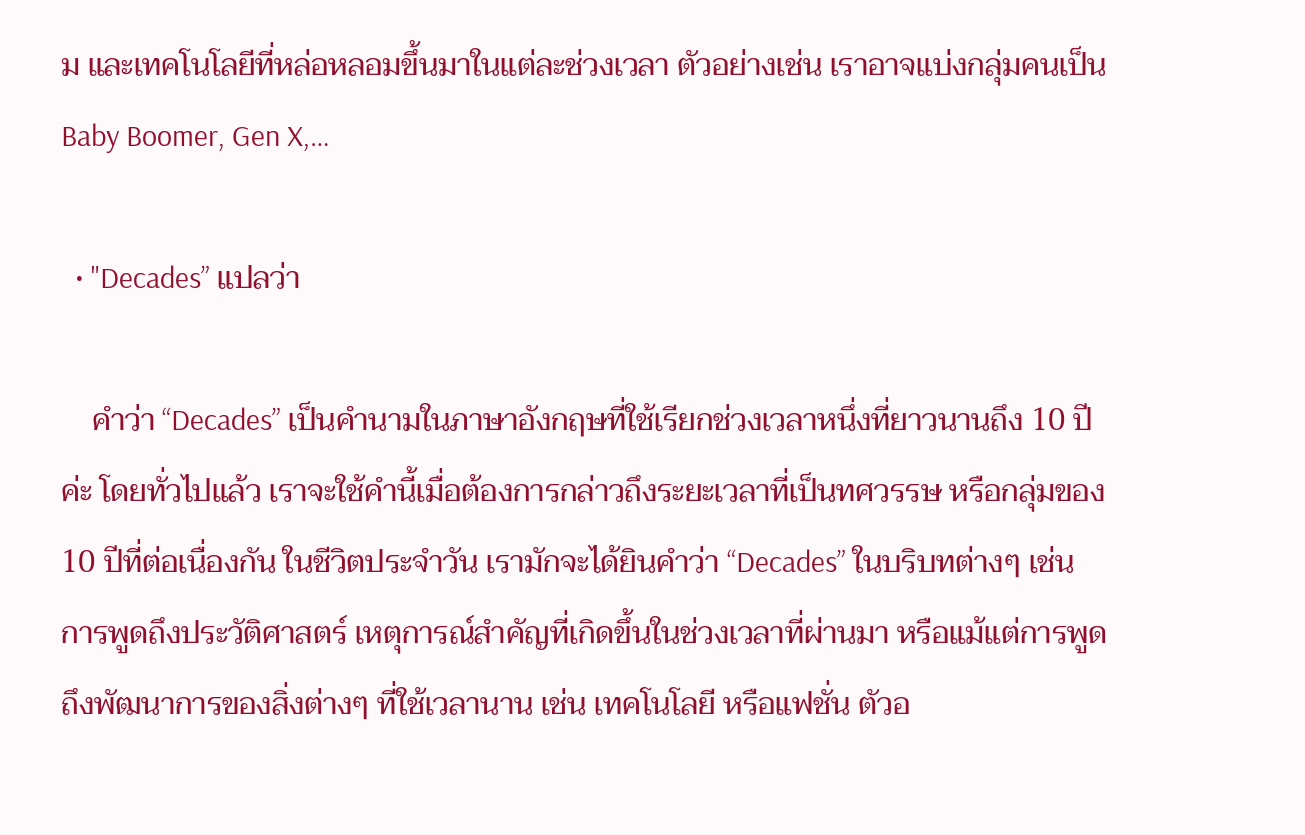ม และเทคโนโลยีที่หล่อหลอมขึ้นมาในแต่ละช่วงเวลา ตัวอย่างเช่น เราอาจแบ่งกลุ่มคนเป็น Baby Boomer, Gen X,…

  • "Decades” แปลว่า

    คำว่า “Decades” เป็นคำนามในภาษาอังกฤษที่ใช้เรียกช่วงเวลาหนึ่งที่ยาวนานถึง 10 ปีค่ะ โดยทั่วไปแล้ว เราจะใช้คำนี้เมื่อต้องการกล่าวถึงระยะเวลาที่เป็นทศวรรษ หรือกลุ่มของ 10 ปีที่ต่อเนื่องกัน ในชีวิตประจำวัน เรามักจะได้ยินคำว่า “Decades” ในบริบทต่างๆ เช่น การพูดถึงประวัติศาสตร์ เหตุการณ์สำคัญที่เกิดขึ้นในช่วงเวลาที่ผ่านมา หรือแม้แต่การพูดถึงพัฒนาการของสิ่งต่างๆ ที่ใช้เวลานาน เช่น เทคโนโลยี หรือแฟชั่น ตัวอ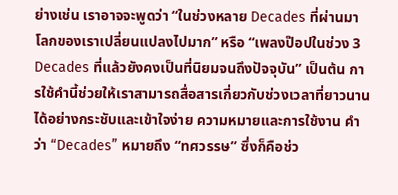ย่างเช่น เราอาจจะพูดว่า “ในช่วงหลาย Decades ที่ผ่านมา โลกของเราเปลี่ยนแปลงไปมาก” หรือ “เพลงป๊อปในช่วง 3 Decades ที่แล้วยังคงเป็นที่นิยมจนถึงปัจจุบัน” เป็นต้น การใช้คำนี้ช่วยให้เราสามารถสื่อสารเกี่ยวกับช่วงเวลาที่ยาวนานได้อย่างกระชับและเข้าใจง่าย ความหมายและการใช้งาน คำว่า “Decades” หมายถึง “ทศวรรษ” ซึ่งก็คือช่ว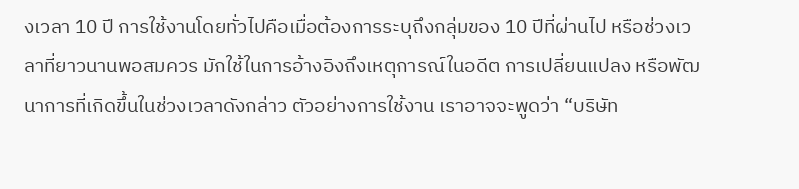งเวลา 10 ปี การใช้งานโดยทั่วไปคือเมื่อต้องการระบุถึงกลุ่มของ 10 ปีที่ผ่านไป หรือช่วงเวลาที่ยาวนานพอสมควร มักใช้ในการอ้างอิงถึงเหตุการณ์ในอดีต การเปลี่ยนแปลง หรือพัฒนาการที่เกิดขึ้นในช่วงเวลาดังกล่าว ตัวอย่างการใช้งาน เราอาจจะพูดว่า “บริษัท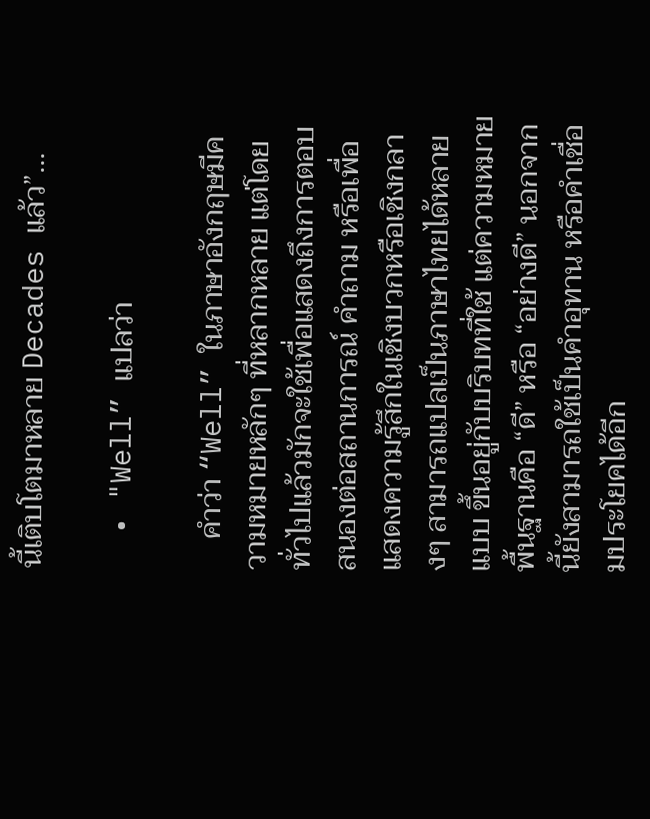นี้เติบโตมาหลาย Decades แล้ว”…

  • "Well” แปลว่า

    คำว่า “Well” ในภาษาอังกฤษมีความหมายหลักๆ ที่หลากหลาย แต่โดยทั่วไปแล้วมักจะใช้เพื่อแสดงถึงการตอบสนองต่อสถานการณ์ คำถาม หรือเพื่อแสดงความรู้สึกในเชิงบวกหรือเชิงกลางๆ สามารถแปลเป็นภาษาไทยได้หลายแบบ ขึ้นอยู่กับบริบทที่ใช้ แต่ความหมายพื้นฐานคือ “ดี” หรือ “อย่างดี” นอกจากนี้ยังสามารถใช้เป็นคำอุทาน หรือคำเชื่อมประโยคได้อีก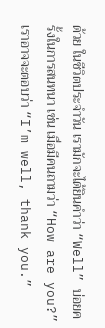ด้วย ในชีวิตประจำวัน เรามักจะได้ยินคำว่า “Well” บ่อยครั้งในการสนทนา เช่น เมื่อมีคนถามว่า “How are you?” เราอาจจะตอบว่า “I’m well, thank you.”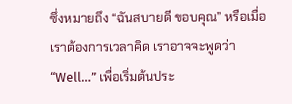ซึ่งหมายถึง “ฉันสบายดี ขอบคุณ” หรือเมื่อเราต้องการเวลาคิด เราอาจจะพูดว่า “Well…” เพื่อเริ่มต้นประ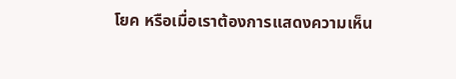โยค หรือเมื่อเราต้องการแสดงความเห็น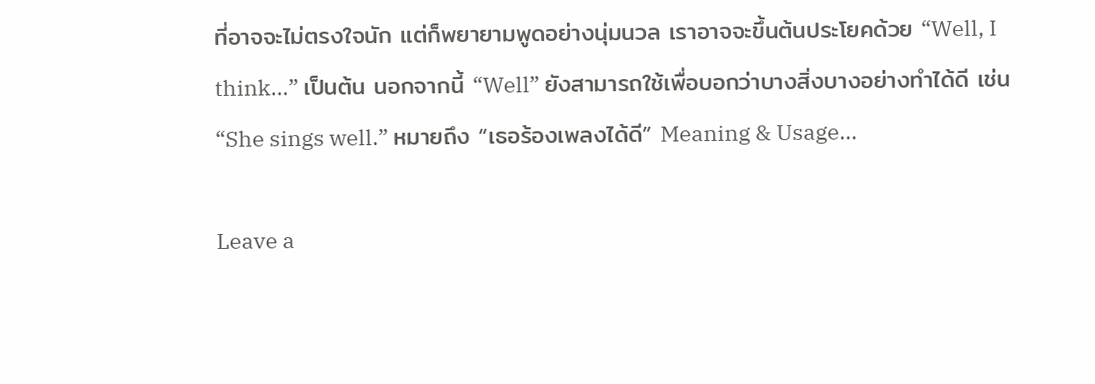ที่อาจจะไม่ตรงใจนัก แต่ก็พยายามพูดอย่างนุ่มนวล เราอาจจะขึ้นต้นประโยคด้วย “Well, I think…” เป็นต้น นอกจากนี้ “Well” ยังสามารถใช้เพื่อบอกว่าบางสิ่งบางอย่างทำได้ดี เช่น “She sings well.” หมายถึง “เธอร้องเพลงได้ดี” Meaning & Usage…

Leave a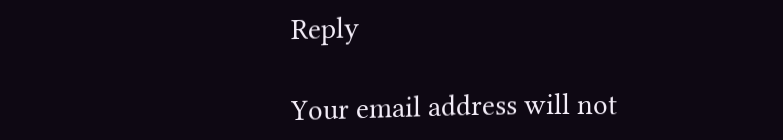Reply

Your email address will not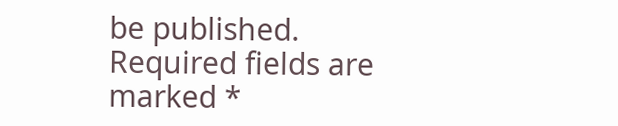be published. Required fields are marked *